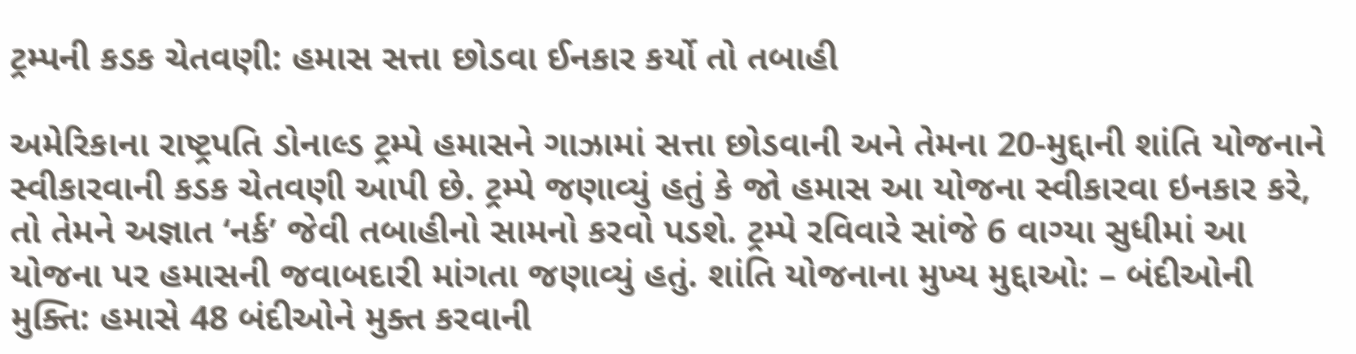ટ્રમ્પની કડક ચેતવણી: હમાસ સત્તા છોડવા ઈનકાર કર્યો તો તબાહી

અમેરિકાના રાષ્ટ્રપતિ ડોનાલ્ડ ટ્રમ્પે હમાસને ગાઝામાં સત્તા છોડવાની અને તેમના 20-મુદ્દાની શાંતિ યોજનાને સ્વીકારવાની કડક ચેતવણી આપી છે. ટ્રમ્પે જણાવ્યું હતું કે જો હમાસ આ યોજના સ્વીકારવા ઇનકાર કરે, તો તેમને અજ્ઞાત ‘નર્ક’ જેવી તબાહીનો સામનો કરવો પડશે. ટ્રમ્પે રવિવારે સાંજે 6 વાગ્યા સુધીમાં આ યોજના પર હમાસની જવાબદારી માંગતા જણાવ્યું હતું. શાંતિ યોજનાના મુખ્ય મુદ્દાઓ: – બંદીઓની મુક્તિ: હમાસે 48 બંદીઓને મુક્ત કરવાની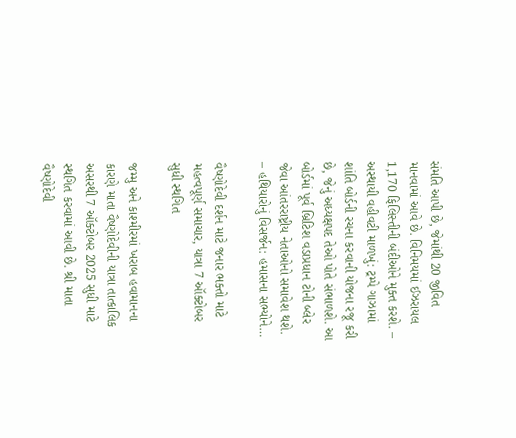સંમતિ આપી છે, જેમાંથી 20 જીવિત માનવામાં આવે છે. વિનિમયમાં ઈઝરાયલ 1,170 ફિલિસ્તીની બંદીઓને મુક્ત કરશે. – અસ્થાયી વહીવટી માળખું: ટ્રમ્પે ગાઝામાં શાંતિ બોર્ડની રચના કરવાની યોજના રજૂ કરી છે, જેનું અધ્યક્ષપદ તેઓ પોતે સંભાળશે. આ બોર્ડમાં પૂર્વ બ્રિટિશ વડાપ્રધાન ટોની બ્લેર જેવા આંતરરાષ્ટ્રીય નેતાઓનો સમાવેશ થશે. – હથિયારોનું વિસર્જન: હમાસના સભ્યોને…

વૈષ્ણોદેવી દર્શન માટે જનાર ભક્તો માટે મહત્વપૂર્ણ સમાચાર, યાત્રા 7 ઑક્ટોબર સુધી સ્થગિત

જમ્મુ અને કાશ્મીરમાં ખરાબ હવામાનના કારણે માતા વૈષ્ણોદેવીની યાત્રા તાત્કાલિક અસરથી 7 ઑક્ટોબર 2025 સુધી માટે સ્થગિત કરવામાં આવી છે. શ્રી માતા વૈષ્ણોદેવી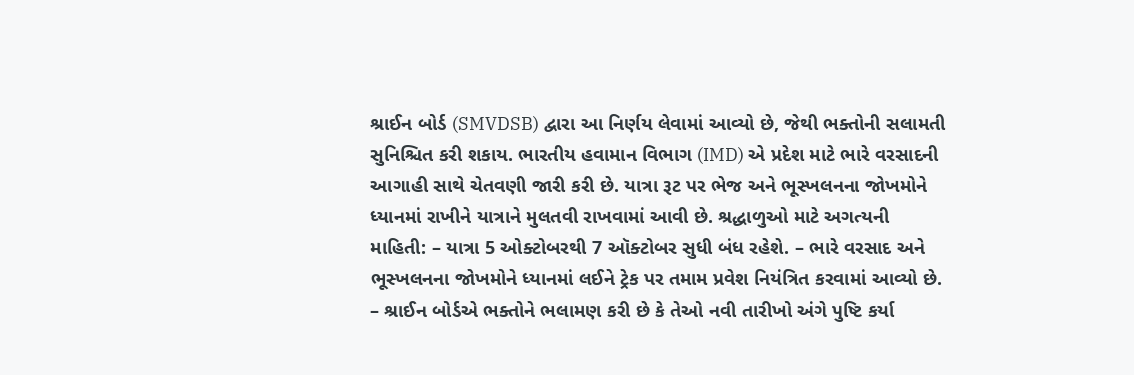શ્રાઈન બોર્ડ (SMVDSB) દ્વારા આ નિર્ણય લેવામાં આવ્યો છે, જેથી ભક્તોની સલામતી સુનિશ્ચિત કરી શકાય. ભારતીય હવામાન વિભાગ (IMD) એ પ્રદેશ માટે ભારે વરસાદની આગાહી સાથે ચેતવણી જારી કરી છે. યાત્રા રૂટ પર ભેજ અને ભૂસ્ખલનના જોખમોને ધ્યાનમાં રાખીને યાત્રાને મુલતવી રાખવામાં આવી છે. શ્રદ્ધાળુઓ માટે અગત્યની માહિતી: – યાત્રા 5 ઓક્ટોબરથી 7 ઑક્ટોબર સુધી બંધ રહેશે. – ભારે વરસાદ અને ભૂસ્ખલનના જોખમોને ધ્યાનમાં લઈને ટ્રેક પર તમામ પ્રવેશ નિયંત્રિત કરવામાં આવ્યો છે. – શ્રાઈન બોર્ડએ ભક્તોને ભલામણ કરી છે કે તેઓ નવી તારીખો અંગે પુષ્ટિ કર્યા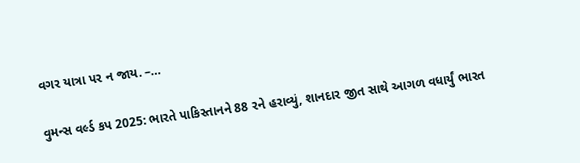વગર યાત્રા પર ન જાય. –…

વુમન્સ વર્લ્ડ કપ 2025: ભારતે પાકિસ્તાનને 88 રને હરાવ્યું, શાનદાર જીત સાથે આગળ વધાર્યું ભારત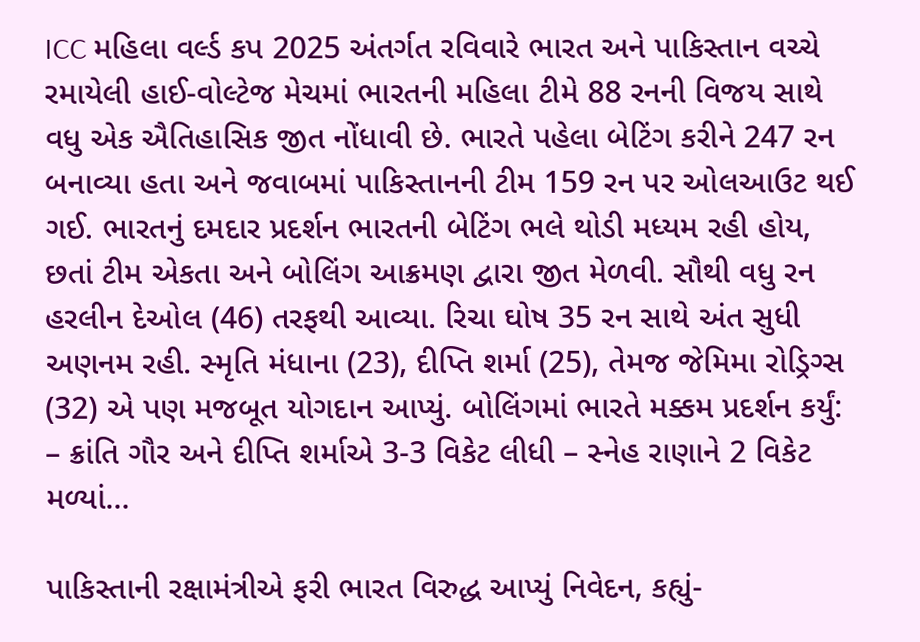ICC મહિલા વર્લ્ડ કપ 2025 અંતર્ગત રવિવારે ભારત અને પાકિસ્તાન વચ્ચે રમાયેલી હાઈ-વોલ્ટેજ મેચમાં ભારતની મહિલા ટીમે 88 રનની વિજય સાથે વધુ એક ઐતિહાસિક જીત નોંધાવી છે. ભારતે પહેલા બેટિંગ કરીને 247 રન બનાવ્યા હતા અને જવાબમાં પાકિસ્તાનની ટીમ 159 રન પર ઓલઆઉટ થઈ ગઈ. ભારતનું દમદાર પ્રદર્શન ભારતની બેટિંગ ભલે થોડી મધ્યમ રહી હોય, છતાં ટીમ એકતા અને બોલિંગ આક્રમણ દ્વારા જીત મેળવી. સૌથી વધુ રન હરલીન દેઓલ (46) તરફથી આવ્યા. રિચા ઘોષ 35 રન સાથે અંત સુધી અણનમ રહી. સ્મૃતિ મંધાના (23), દીપ્તિ શર્મા (25), તેમજ જેમિમા રોડ્રિગ્સ (32) એ પણ મજબૂત યોગદાન આપ્યું. બોલિંગમાં ભારતે મક્કમ પ્રદર્શન કર્યું: – ક્રાંતિ ગૌર અને દીપ્તિ શર્માએ 3-3 વિકેટ લીધી – સ્નેહ રાણાને 2 વિકેટ મળ્યાં…

પાકિસ્તાની રક્ષામંત્રીએ ફરી ભારત વિરુદ્ધ આપ્યું નિવેદન, કહ્યું-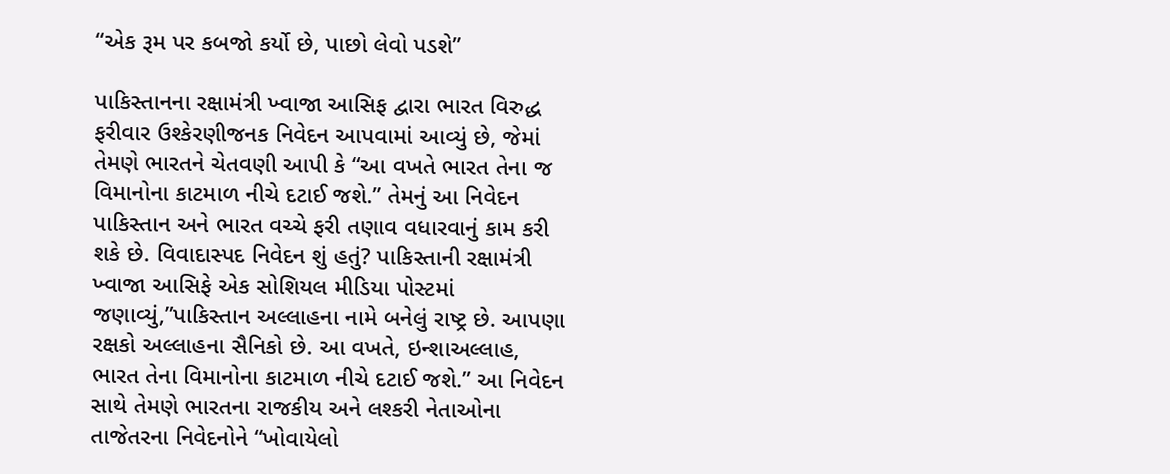“એક રૂમ પર કબજો કર્યો છે, પાછો લેવો પડશે”

પાકિસ્તાનના રક્ષામંત્રી ખ્વાજા આસિફ દ્વારા ભારત વિરુદ્ધ ફરીવાર ઉશ્કેરણીજનક નિવેદન આપવામાં આવ્યું છે, જેમાં તેમણે ભારતને ચેતવણી આપી કે “આ વખતે ભારત તેના જ વિમાનોના કાટમાળ નીચે દટાઈ જશે.” તેમનું આ નિવેદન પાકિસ્તાન અને ભારત વચ્ચે ફરી તણાવ વધારવાનું કામ કરી શકે છે. વિવાદાસ્પદ નિવેદન શું હતું? પાકિસ્તાની રક્ષામંત્રી ખ્વાજા આસિફે એક સોશિયલ મીડિયા પોસ્ટમાં જણાવ્યું,”પાકિસ્તાન અલ્લાહના નામે બનેલું રાષ્ટ્ર છે. આપણા રક્ષકો અલ્લાહના સૈનિકો છે. આ વખતે, ઇન્શાઅલ્લાહ, ભારત તેના વિમાનોના કાટમાળ નીચે દટાઈ જશે.” આ નિવેદન સાથે તેમણે ભારતના રાજકીય અને લશ્કરી નેતાઓના તાજેતરના નિવેદનોને “ખોવાયેલો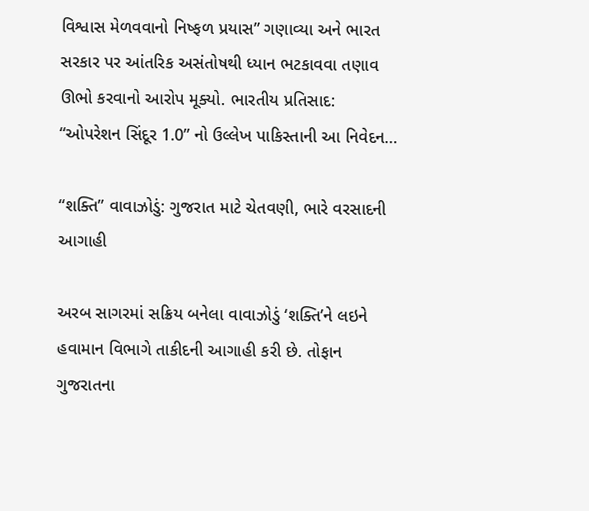વિશ્વાસ મેળવવાનો નિષ્ફળ પ્રયાસ” ગણાવ્યા અને ભારત સરકાર પર આંતરિક અસંતોષથી ધ્યાન ભટકાવવા તણાવ ઊભો કરવાનો આરોપ મૂક્યો. ભારતીય પ્રતિસાદ: “ઓપરેશન સિંદૂર 1.0” નો ઉલ્લેખ પાકિસ્તાની આ નિવેદન…

“શક્તિ” વાવાઝોડું: ગુજરાત માટે ચેતવણી, ભારે વરસાદની આગાહી

અરબ સાગરમાં સક્રિય બનેલા વાવાઝોડું ‘શક્તિ’ને લઇને હવામાન વિભાગે તાકીદની આગાહી કરી છે. તોફાન ગુજરાતના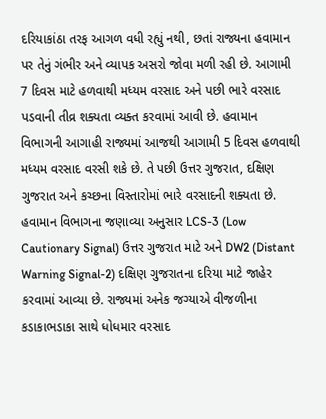દરિયાકાંઠા તરફ આગળ વધી રહ્યું નથી, છતાં રાજ્યના હવામાન પર તેનું ગંભીર અને વ્યાપક અસરો જોવા મળી રહી છે. આગામી 7 દિવસ માટે હળવાથી મધ્યમ વરસાદ અને પછી ભારે વરસાદ પડવાની તીવ્ર શક્યતા વ્યક્ત કરવામાં આવી છે. હવામાન વિભાગની આગાહી રાજ્યમાં આજથી આગામી 5 દિવસ હળવાથી મધ્યમ વરસાદ વરસી શકે છે. તે પછી ઉત્તર ગુજરાત, દક્ષિણ ગુજરાત અને કચ્છના વિસ્તારોમાં ભારે વરસાદની શક્યતા છે. હવામાન વિભાગના જણાવ્યા અનુસાર LCS-3 (Low Cautionary Signal) ઉત્તર ગુજરાત માટે અને DW2 (Distant Warning Signal-2) દક્ષિણ ગુજરાતના દરિયા માટે જાહેર કરવામાં આવ્યા છે. રાજ્યમાં અનેક જગ્યાએ વીજળીના કડાકાભડાકા સાથે ધોધમાર વરસાદ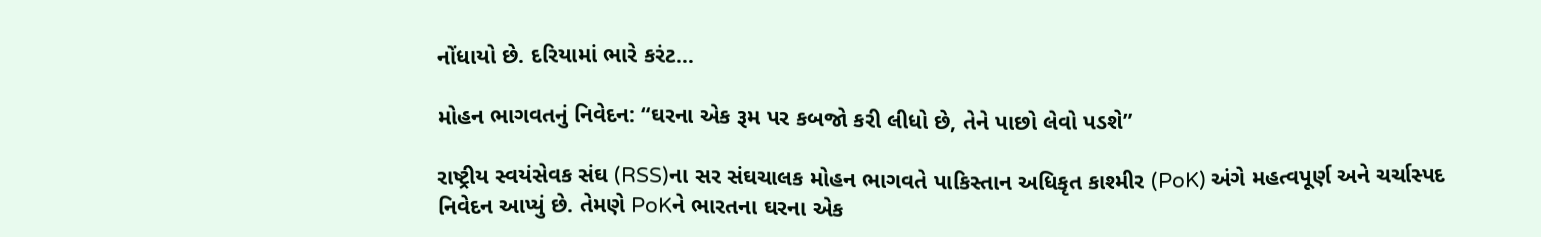નોંધાયો છે. દરિયામાં ભારે કરંટ…

મોહન ભાગવતનું નિવેદન: “ઘરના એક રૂમ પર કબજો કરી લીધો છે, તેને પાછો લેવો પડશે”

રાષ્ટ્રીય સ્વયંસેવક સંઘ (RSS)ના સર સંઘચાલક મોહન ભાગવતે પાકિસ્તાન અધિકૃત કાશ્મીર (PoK) અંગે મહત્વપૂર્ણ અને ચર્ચાસ્પદ નિવેદન આપ્યું છે. તેમણે PoKને ભારતના ઘરના એક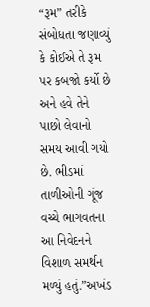“રૂમ” તરીકે સંબોધતા જણાવ્યું કે કોઈએ તે રૂમ પર કબજો કર્યો છે અને હવે તેને પાછો લેવાનો સમય આવી ગયો છે. ભીડમાં તાળીઓની ગૂંજ વચ્ચે ભાગવતના આ નિવેદનને વિશાળ સમર્થન મળ્યું હતું.”અખંડ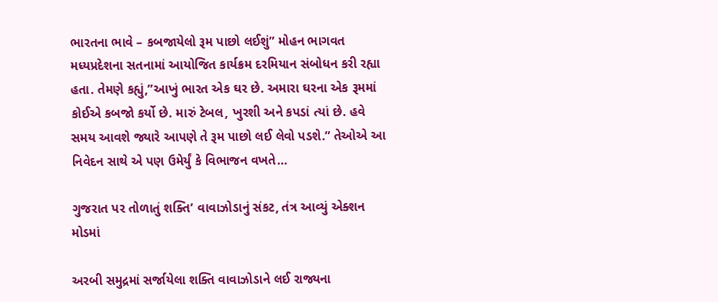ભારતના ભાવે – કબજાયેલો રૂમ પાછો લઈશું” મોહન ભાગવત મધ્યપ્રદેશના સતનામાં આયોજિત કાર્યક્રમ દરમિયાન સંબોધન કરી રહ્યા હતા. તેમણે કહ્યું,”આખું ભારત એક ઘર છે. અમારા ઘરના એક રૂમમાં કોઈએ કબજો કર્યો છે. મારું ટેબલ, ખુરશી અને કપડાં ત્યાં છે. હવે સમય આવશે જ્યારે આપણે તે રૂમ પાછો લઈ લેવો પડશે.” તેઓએ આ નિવેદન સાથે એ પણ ઉમેર્યું કે વિભાજન વખતે…

ગુજરાત પર તોળાતું શક્તિ’ વાવાઝોડાનું સંકટ, તંત્ર આવ્યું એક્શન મોડમાં

અરબી સમુદ્રમાં સર્જાયેલા શક્તિ વાવાઝોડાને લઈ રાજ્યના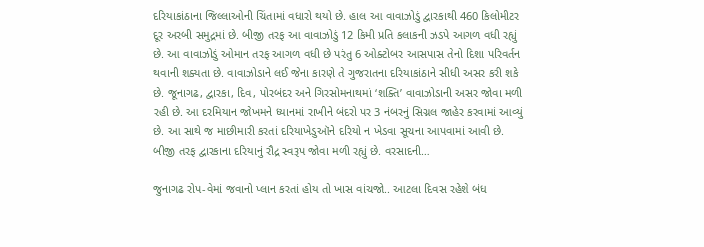દરિયાકાંઠાના જિલ્લાઓની ચિંતામાં વધારો થયો છે. હાલ આ વાવાઝોડું દ્વારકાથી 460 કિલોમીટર દૂર અરબી સમુદ્રમાં છે. બીજી તરફ આ વાવાઝોડું 12 કિમી પ્રતિ કલાકની ઝડપે આગળ વધી રહ્યું છે. આ વાવાઝોડું ઓમાન તરફ આગળ વધી છે પરંતુ 6 ઓક્ટોબર આસપાસ તેનો દિશા પરિવર્તન થવાની શક્યતા છે. વાવાઝોડાને લઈ જેના કારણે તે ગુજરાતના દરિયાકાંઠાને સીધી અસર કરી શકે છે. જૂનાગઢ, દ્વારકા, દિવ, પોરબંદર અને ગિરસોમનાથમાં ‘શક્તિ’ વાવાઝોડાની અસર જોવા મળી રહી છે. આ દરમિયાન જોખમને ધ્યાનમાં રાખીને બંદરો પર 3 નંબરનું સિગ્નલ જાહેર કરવામાં આવ્યું છે. આ સાથે જ માછીમારી કરતાં દરિયાખેડુઑને દરિયો ન ખેડવા સૂચના આપવામાં આવી છે. બીજી તરફ દ્વારકાના દરિયાનું રૌદ્ર સ્વરૂપ જોવા મળી રહ્યું છે. વરસાદની…

જુનાગઢ રોપ-વેમાં જવાનો પ્લાન કરતાં હોય તો ખાસ વાંચજો.. આટલા દિવસ રહેશે બંધ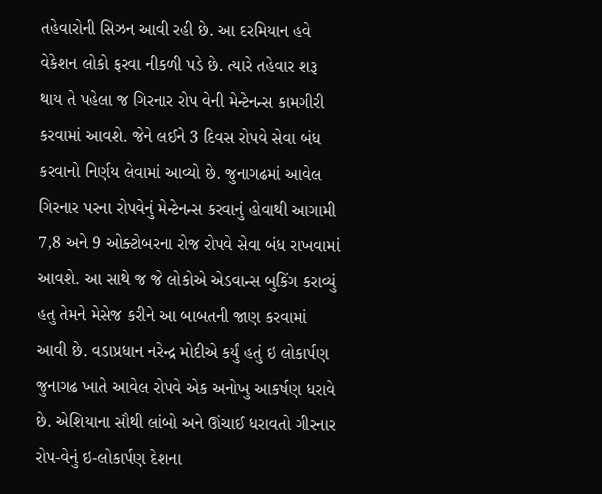તહેવારોની સિઝન આવી રહી છે. આ દરમિયાન હવે વેકેશન લોકો ફરવા નીકળી પડે છે. ત્યારે તહેવાર શરૂ થાય તે પહેલા જ ગિરનાર રોપ વેની મેન્ટેનન્સ કામગીરી કરવામાં આવશે. જેને લઈને 3 દિવસ રોપવે સેવા બંધ કરવાનો નિર્ણય લેવામાં આવ્યો છે. જુનાગઢમાં આવેલ ગિરનાર પરના રોપવેનું મેન્ટેનન્સ કરવાનું હોવાથી આગામી 7,8 અને 9 ઓક્ટોબરના રોજ રોપવે સેવા બંધ રાખવામાં આવશે. આ સાથે જ જે લોકોએ એડવાન્સ બુકિંગ કરાવ્યું હતુ તેમને મેસેજ કરીને આ બાબતની જાણ કરવામાં આવી છે. વડાપ્રધાન નરેન્દ્ર મોદીએ કર્યું હતું ઇ લોકાર્પણ જુનાગઢ ખાતે આવેલ રોપવે એક અનોખુ આકર્ષણ ધરાવે છે. એશિયાના સૌથી લાંબો અને ઊંચાઈ ધરાવતો ગીરનાર રોપ-વેનું ઇ-લોકાર્પણ દેશના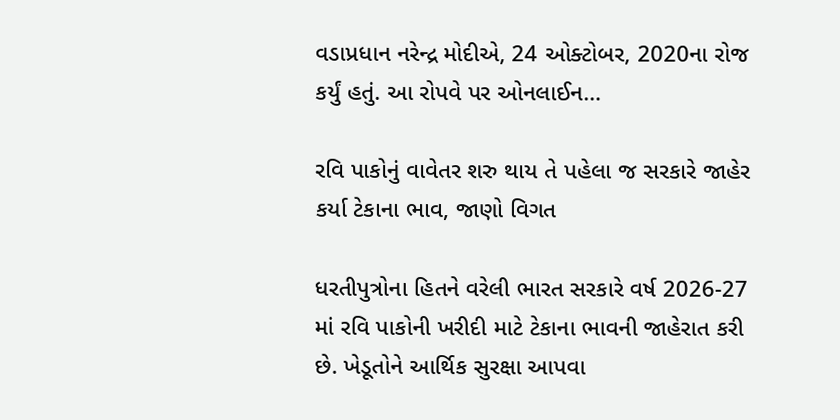વડાપ્રધાન નરેન્દ્ર મોદીએ, 24 ઓક્ટોબર, 2020ના રોજ કર્યું હતું. આ રોપવે પર ઓનલાઈન…

રવિ પાકોનું વાવેતર શરુ થાય તે પહેલા જ સરકારે જાહેર કર્યા ટેકાના ભાવ, જાણો વિગત

ધરતીપુત્રોના હિતને વરેલી ભારત સરકારે વર્ષ 2026-27 માં રવિ પાકોની ખરીદી માટે ટેકાના ભાવની જાહેરાત કરી છે. ખેડૂતોને આર્થિક સુરક્ષા આપવા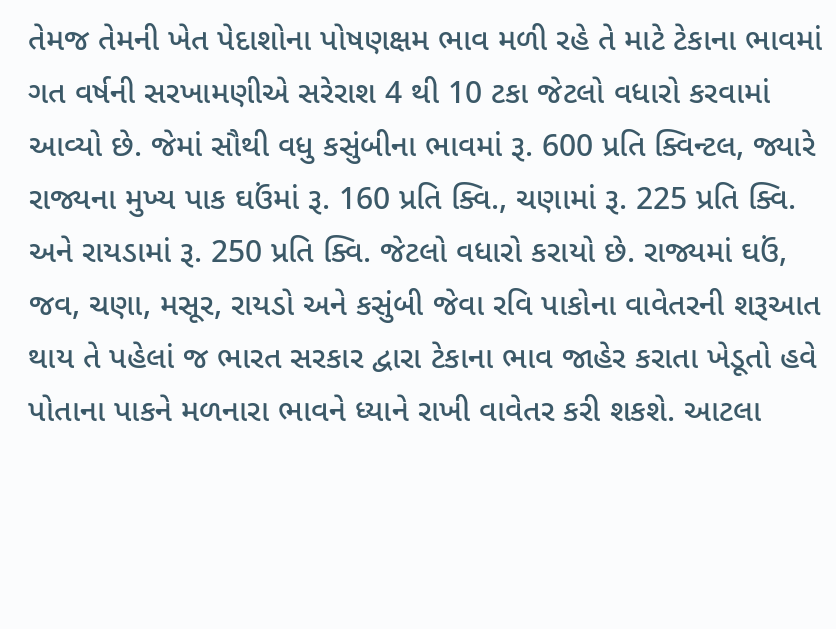તેમજ તેમની ખેત પેદાશોના પોષણક્ષમ ભાવ મળી રહે તે માટે ટેકાના ભાવમાં ગત વર્ષની સરખામણીએ સરેરાશ 4 થી 10 ટકા જેટલો વધારો કરવામાં આવ્યો છે. જેમાં સૌથી વધુ કસુંબીના ભાવમાં રૂ. 600 પ્રતિ ક્વિન્ટલ, જ્યારે રાજ્યના મુખ્ય પાક ઘઉંમાં રૂ. 160 પ્રતિ ક્વિ., ચણામાં રૂ. 225 પ્રતિ ક્વિ. અને રાયડામાં રૂ. 250 પ્રતિ ક્વિ. જેટલો વધારો કરાયો છે. રાજ્યમાં ઘઉં, જવ, ચણા, મસૂર, રાયડો અને કસુંબી જેવા રવિ પાકોના વાવેતરની શરૂઆત થાય તે પહેલાં જ ભારત સરકાર દ્વારા ટેકાના ભાવ જાહેર કરાતા ખેડૂતો હવે પોતાના પાકને મળનારા ભાવને ધ્યાને રાખી વાવેતર કરી શકશે. આટલા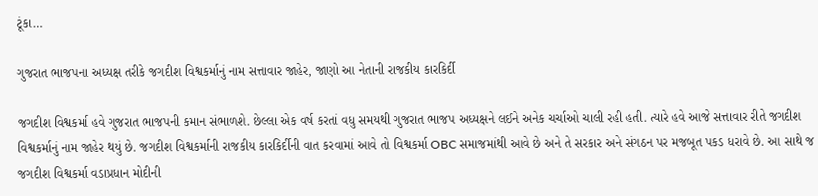ટૂંકા…

ગુજરાત ભાજપના અધ્યક્ષ તરીકે જગદીશ વિશ્વકર્માનું નામ સત્તાવાર જાહેર, જાણો આ નેતાની રાજકીય કારકિર્દી

જગદીશ વિશ્વકર્મા હવે ગુજરાત ભાજપની કમાન સંભાળશે. છેલ્લા એક વર્ષ કરતાં વધુ સમયથી ગુજરાત ભાજપ અધ્યક્ષને લઈને અનેક ચર્ચાઓ ચાલી રહી હતી. ત્યારે હવે આજે સત્તાવાર રીતે જગદીશ વિશ્વકર્માનું નામ જાહેર થયું છે. જગદીશ વિશ્વકર્માની રાજકીય કારકિર્દીની વાત કરવામાં આવે તો વિશ્વકર્મા OBC સમાજમાંથી આવે છે અને તે સરકાર અને સંગઠન પર મજબૂત પકડ ધરાવે છે. આ સાથે જ જગદીશ વિશ્વકર્મા વડાપ્રધાન મોદીની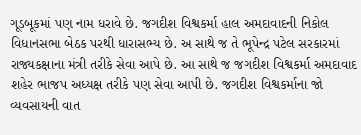ગૂડબૂકમાં પણ નામ ધરાવે છે. જગદીશ વિશ્વકર્મા હાલ અમદાવાદની નિકોલ વિધાનસભા બેઠક પરથી ધારાસભ્ય છે. અ સાથે જ તે ભૂપેન્દ્ર પટેલ સરકારમાં રાજ્યકક્ષાના મંત્રી તરીકે સેવા આપે છે. આ સાથે જ જગદીશ વિશ્વકર્મા અમદાવાદ શહેર ભાજપ અધ્યક્ષ તરીકે પણ સેવા આપી છે. જગદીશ વિશ્વકર્માના જો વ્યવસાયની વાત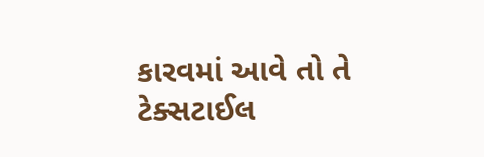કારવમાં આવે તો તે ટેક્સટાઈલ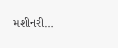મશીનરી…